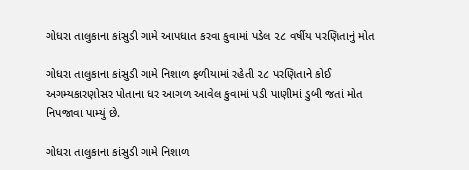ગોધરા તાલુકાના કાંસુડી ગામે આપધાત કરવા કુવામાં પડેલ ૨૮ વર્ષીય પરણિતાનું મોત

ગોધરા તાલુકાના કાંસુડી ગામે નિશાળ ફળીયામાં રહેતી ૨૮ પરણિતાને કોઈ અગમ્યકારણોસર પોતાના ધર આગળ આવેલ કુવામાં પડી પાણીમાં ડુબી જતાં મોત નિપજાવા પામ્યું છે.

ગોધરા તાલુકાના કાંસુડી ગામે નિશાળ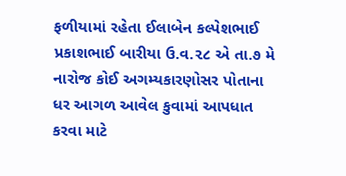ફળીયામાં રહેતા ઈલાબેન કલ્પેશભાઈ પ્રકાશભાઈ બારીયા ઉ.વ.૨૮ એ તા.૭ મે નારોજ કોઈ અગમ્યકારણોસર પોતાના ધર આગળ આવેલ કુવામાં આપધાત કરવા માટે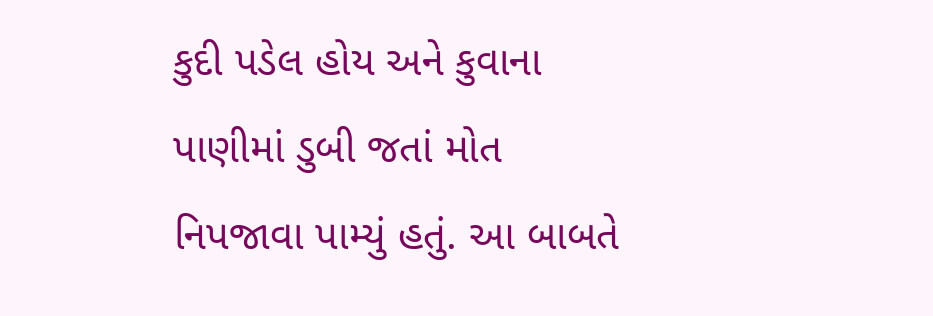કુદી પડેલ હોય અને કુવાના પાણીમાં ડુબી જતાં મોત નિપજાવા પામ્યું હતું. આ બાબતે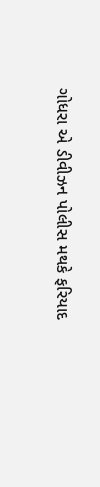ગોધરા એ ડીવીઝન પોલીસ મથકે ફરિયાદ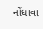નોંધાવા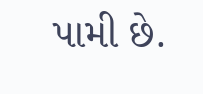પામી છે.